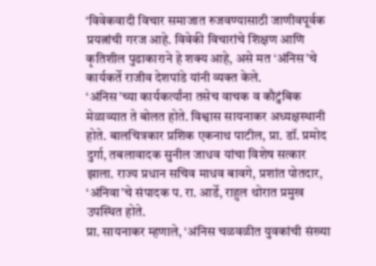‘विवेकवादी विचार समाजात रुजवण्यासाठी जाणीवपूर्वक प्रयत्नांची गरज आहे. विवेकी विचारांचे शिक्षण आणि कृतिशील पुढाकाराने हे शक्य आहे, असे मत ‘अंनिस’चे कार्यकर्ते राजीव देशपांडे यांनी व्यक्त केले.
‘अंनिस’च्या कार्यकर्त्यांना तसेच वाचक व कौटुंबिक मेळाव्यात ते बोलत होते. विश्वास सायनाकर अध्यक्षस्थानी होते. बालचित्रकार प्रशिक एकनाथ पाटील, प्रा. डॉ. प्रमोद दुर्गा, तबलावादक सुनील जाधव यांचा विशेष सत्कार झाला. राज्य प्रधान सचिव माधव बावगे, प्रशांत पोतदार, ‘अंनिवा’चे संपादक प. रा. आर्डे, राहुल थोरात प्रमुख उपस्थित होते.
प्रा. सायनाकर म्हणाले, ‘अंनिस चळवळीत युवकांची संख्या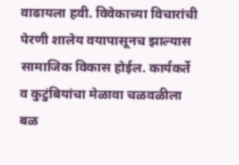वाढायला हवी. विवेकाच्या विचारांची पेरणी शालेय वयापासूनच झाल्यास सामाजिक विकास होईल. कार्यकर्ते व कुटुंबियांचा मेळावा चळवळीला बळ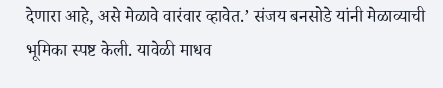देणारा आहे, असे मेळावे वारंवार व्हावेत.’ संजय बनसोडे यांनी मेळाव्याची भूमिका स्पष्ट केली. यावेळी माधव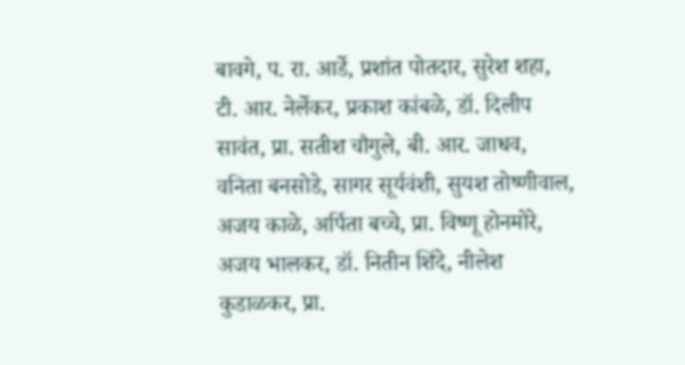बावगे, प. रा. आर्डे, प्रशांत पोतदार, सुरेश शहा, टी. आर. नेर्लेकर, प्रकाश कांबळे, डॉ. दिलीप सावंत, प्रा. सतीश चौगुले, बी. आर. जाधव, वनिता बनसोडे, सागर सूर्यवंशी, सुयश तोष्णीवाल, अजय काळे, अर्पिता बच्चे, प्रा. विष्णू होनमोरे, अजय भालकर, डॉ. नितीन शिंदे, नीलेश कुडाळकर, प्रा.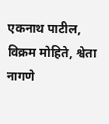एकनाथ पाटील, विक्रम मोहिते, श्वेता नागणे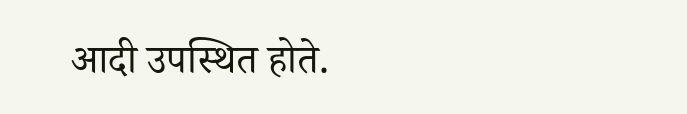आदी उपस्थित होते.